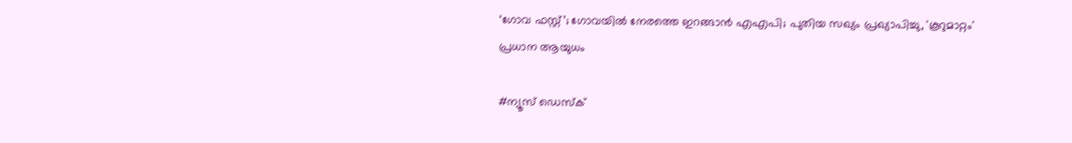‘ഗോവ ഫസ്റ്റ്’; ഗോവയിൽ നേരത്തെ ഇറങ്ങാൻ എഎപി; പുതിയ സഖ്യം പ്രഖ്യാപിച്ചു, 'കൂറുമാറ്റം' പ്രധാന ആയുധം

#ന്യൂസ് ഡെസ്ക്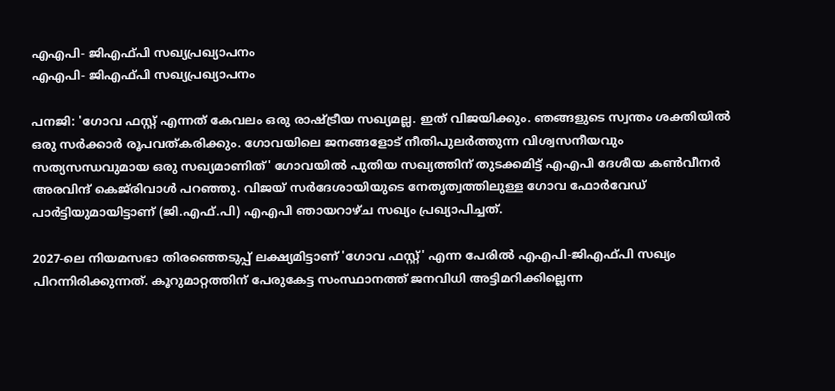എഎപി- ജിഎഫ്പി സഖ്യപ്രഖ്യാപനം
എഎപി- ജിഎഫ്പി സഖ്യപ്രഖ്യാപനം

പനജി: 'ഗോവ ഫസ്റ്റ് എന്നത് കേവലം ഒരു രാഷ്ട്രീയ സഖ്യമല്ല. ഇത് വിജയിക്കും. ഞങ്ങളുടെ സ്വന്തം ശക്തിയിൽ ഒരു സർക്കാർ രൂപവത്കരിക്കും. ഗോവയിലെ ജനങ്ങളോട് നീതിപുലർത്തുന്ന വിശ്വസനീയവും സത്യസന്ധവുമായ ഒരു സഖ്യമാണിത്' ഗോവയിൽ പുതിയ സഖ്യത്തിന് തുടക്കമിട്ട് എഎപി ദേശീയ കൺവീനർ അരവിന്ദ് കെജ്‌രിവാൾ പറഞ്ഞു. വിജയ് സർദേശായിയുടെ നേതൃത്വത്തിലുള്ള ഗോവ ഫോർവേഡ് പാർട്ടിയുമായിട്ടാണ് (ജി.എഫ്.പി) എഎപി ഞായറാഴ്ച സഖ്യം പ്രഖ്യാപിച്ചത്.

2027-ലെ നിയമസഭാ തിരഞ്ഞെടുപ്പ് ലക്ഷ്യമിട്ടാണ് 'ഗോവ ഫസ്റ്റ്' എന്ന പേരിൽ എഎപി-ജിഎഫ്പി സഖ്യം പിറന്നിരിക്കുന്നത്. കൂറുമാറ്റത്തിന് പേരുകേട്ട സംസ്ഥാനത്ത് ജനവിധി അട്ടിമറിക്കില്ലെന്ന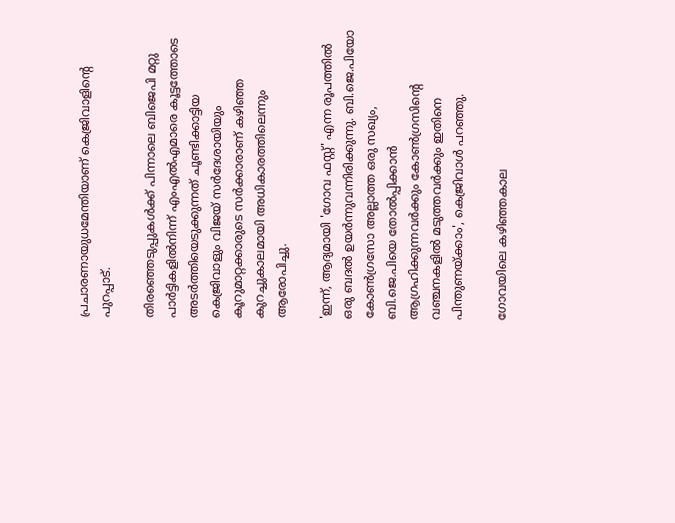പ്രചാരണായുധമേന്തിയാണ് കെജ്രിവാളിന്റെ പുറപ്പാട്.

തിരഞ്ഞെടുപ്പുകൾക്ക് പിന്നാലെ ബിജെപി മറ്റു പാർട്ടികളിൽനിന്ന് എംഎൽഎമാരെ കൂട്ടത്തോടെ അടർത്തിയെടുക്കുന്നത് ചൂണ്ടിക്കാട്ടിയ കെജ്രിവാളും വിജയ് സർദേശായിയും കൂറുമാറ്റക്കാരുടെ സർക്കാരാണ് കഴിഞ്ഞ കുറച്ചുകാലമായി അധികാരത്തിലെന്നും ആരോപിച്ചു.

'ഇന്ന്, ആദ്യമായി 'ഗോവ ഫസ്റ്റ്' എന്ന രൂപത്തിൽ ഒരു ബദൽ ഉയർന്നുവന്നിരിക്കുന്നു. ബി.ജെ.പിയോ കോൺഗ്രസോ അല്ലാത്ത ഒരു സഖ്യം, ബി.ജെ.പിയെ തോൽപ്പിക്കാൻ ആഗ്രഹിക്കുന്നവർക്കും കോൺഗ്രസിന്റെ വഞ്ചനകളിൽ മടുത്തവർക്കും ഇതിനെ പിന്തുണയ്ക്കാം', കെജ്രിവാൾ പറഞ്ഞു.

ഗോവയിലെ കഴിഞ്ഞകാല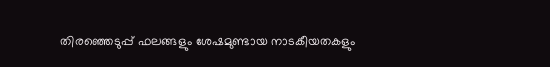തിരഞ്ഞെടുപ്പ് ഫലങ്ങളും ശേഷമുണ്ടായ നാടകീയതകളും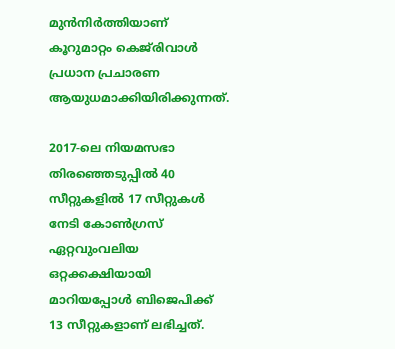മുൻനിർത്തിയാണ് കൂറുമാറ്റം കെജ്‌രിവാൾ പ്രധാന പ്രചാരണ ആയുധമാക്കിയിരിക്കുന്നത്.

2017-ലെ നിയമസഭാ തിരഞ്ഞെടുപ്പിൽ 40 സീറ്റുകളിൽ 17 സീറ്റുകൾ നേടി കോൺഗ്രസ് ഏറ്റവുംവലിയ ഒറ്റക്കക്ഷിയായി മാറിയപ്പോൾ ബിജെപിക്ക് 13 സീറ്റുകളാണ് ലഭിച്ചത്.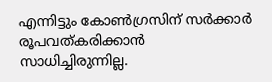എന്നിട്ടും കോൺഗ്രസിന് സർക്കാർ രൂപവത്കരിക്കാൻ സാധിച്ചിരുന്നില്ല.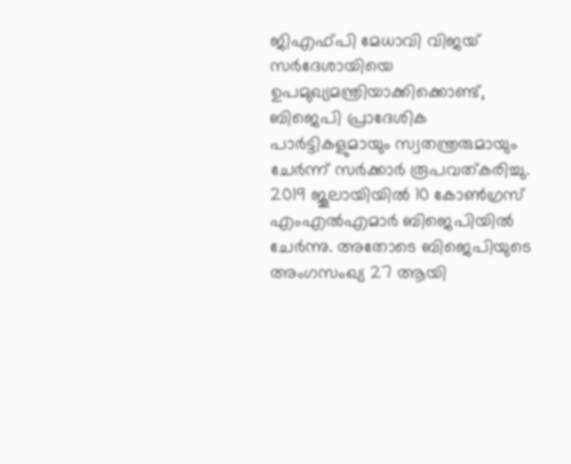ജിഎഫ്പി മേധാവി വിജയ് സർദേശായിയെ ഉപമുഖ്യമന്ത്രിയാക്കിക്കൊണ്ട്, ബിജെപി പ്രാദേശിക പാർട്ടികളുമായും സ്വതന്ത്രരുമായും ചേർന്ന് സർക്കാർ രൂപവത്കരിച്ചു. 2019 ജൂലായിയിൽ 10 കോൺഗ്രസ് എംഎൽഎമാർ ബിജെപിയിൽ ചേർന്നു. അതോടെ ബിജെപിയുടെ അംഗസംഖ്യ 27 ആയി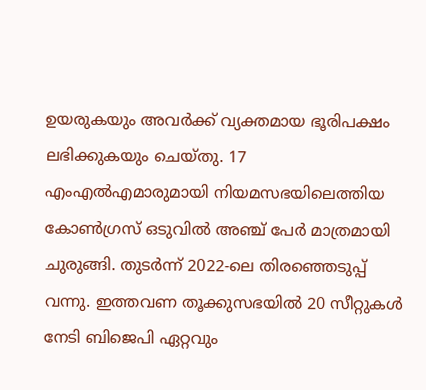ഉയരുകയും അവർക്ക് വ്യക്തമായ ഭൂരിപക്ഷം ലഭിക്കുകയും ചെയ്തു. 17 എംഎൽഎമാരുമായി നിയമസഭയിലെത്തിയ കോൺഗ്രസ് ഒടുവിൽ അഞ്ച് പേർ മാത്രമായി ചുരുങ്ങി. തുടർന്ന് 2022-ലെ തിരഞ്ഞെടുപ്പ് വന്നു. ഇത്തവണ തൂക്കുസഭയിൽ 20 സീറ്റുകൾ നേടി ബിജെപി ഏറ്റവും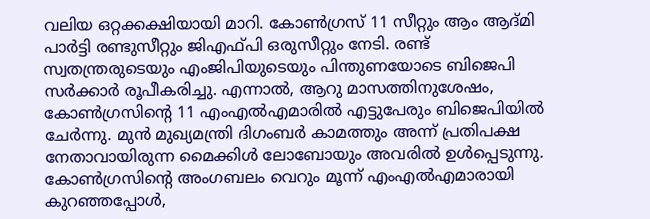വലിയ ഒറ്റക്കക്ഷിയായി മാറി. കോൺഗ്രസ് 11 സീറ്റും ആം ആദ്മി പാർട്ടി രണ്ടുസീറ്റും ജിഎഫ്പി ഒരുസീറ്റും നേടി. രണ്ട് സ്വതന്ത്രരുടെയും എംജിപിയുടെയും പിന്തുണയോടെ ബിജെപി സർക്കാർ രൂപീകരിച്ചു. എന്നാൽ, ആറു മാസത്തിനുശേഷം, കോൺഗ്രസിന്റെ 11 എംഎൽഎമാരിൽ എട്ടുപേരും ബിജെപിയിൽ ചേർന്നു. മുൻ മുഖ്യമന്ത്രി ദിഗംബർ കാമത്തും അന്ന് പ്രതിപക്ഷ നേതാവായിരുന്ന മൈക്കിൾ ലോബോയും അവരിൽ ഉൾപ്പെടുന്നു. കോൺഗ്രസിന്റെ അംഗബലം വെറും മൂന്ന് എംഎൽഎമാരായി കുറഞ്ഞപ്പോൾ,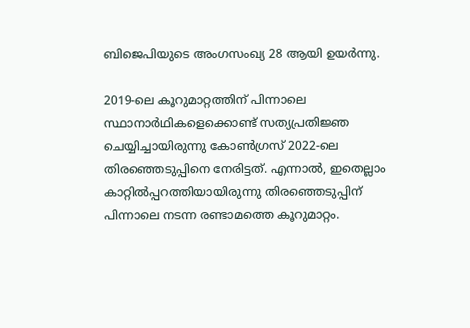ബിജെപിയുടെ അംഗസംഖ്യ 28 ആയി ഉയർന്നു.

2019-ലെ കൂറുമാറ്റത്തിന് പിന്നാലെ സ്ഥാനാർഥികളെക്കൊണ്ട് സത്യപ്രതിജ്ഞ ചെയ്യിച്ചായിരുന്നു കോൺഗ്രസ് 2022-ലെ തിരഞ്ഞെടുപ്പിനെ നേരിട്ടത്. എന്നാൽ, ഇതെല്ലാം കാറ്റിൽപ്പറത്തിയായിരുന്നു തിരഞ്ഞെടുപ്പിന് പിന്നാലെ നടന്ന രണ്ടാമത്തെ കൂറുമാറ്റം.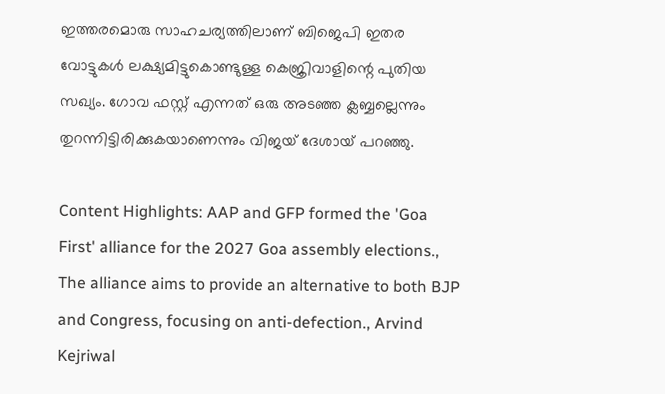ഇത്തരമൊരു സാഹചര്യത്തിലാണ് ബിജെപി ഇതര വോട്ടുകൾ ലക്ഷ്യമിട്ടുകൊണ്ടുള്ള കെജ്രിവാളിന്റെ പുതിയ സഖ്യം. ഗോവ ഫസ്റ്റ് എന്നത് ഒരു അടഞ്ഞ ക്ലബ്ബല്ലെന്നും തുറന്നിട്ടിരിക്കുകയാണെന്നും വിജയ് ദേശായ് പറഞ്ഞു.

Content Highlights: AAP and GFP formed the 'Goa First' alliance for the 2027 Goa assembly elections., The alliance aims to provide an alternative to both BJP and Congress, focusing on anti-defection., Arvind Kejriwal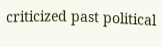criticized past political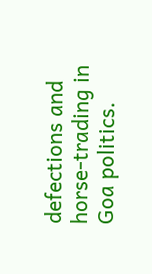defections and horse-trading in Goa politics.